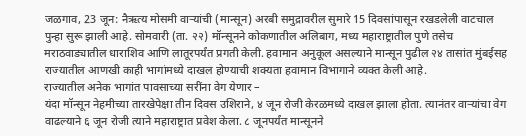जळगाव, 23 जून: नैऋत्य मोसमी वाऱ्यांची (मान्सून) अरबी समुद्रावरील सुमारे 15 दिवसांपासून रखडलेली वाटचाल पुन्हा सुरू झाली आहे. सोमवारी (ता. २२) मॉन्सूनने कोकणातील अलिबाग, मध्य महाराष्ट्रातील पुणे तसेच मराठवाड्यातील धाराशिव आणि लातूरपर्यंत प्रगती केली. हवामान अनुकूल असल्याने मान्सून पुढील २४ तासांत मुंबईसह राज्यातील आणखी काही भागांमध्ये दाखल होण्याची शक्यता हवामान विभागाने व्यक्त केली आहे.
राज्यातील अनेक भागांत पावसाच्या सरींना वेग येणार –
यंदा मॉन्सून नेहमीच्या तारखेपेक्षा तीन दिवस उशिराने, ४ जून रोजी केरळमध्ये दाखल झाला होता. त्यानंतर वाऱ्यांचा वेग वाढल्याने ६ जून रोजी त्याने महाराष्ट्रात प्रवेश केला. ८ जूनपर्यंत मान्सूनने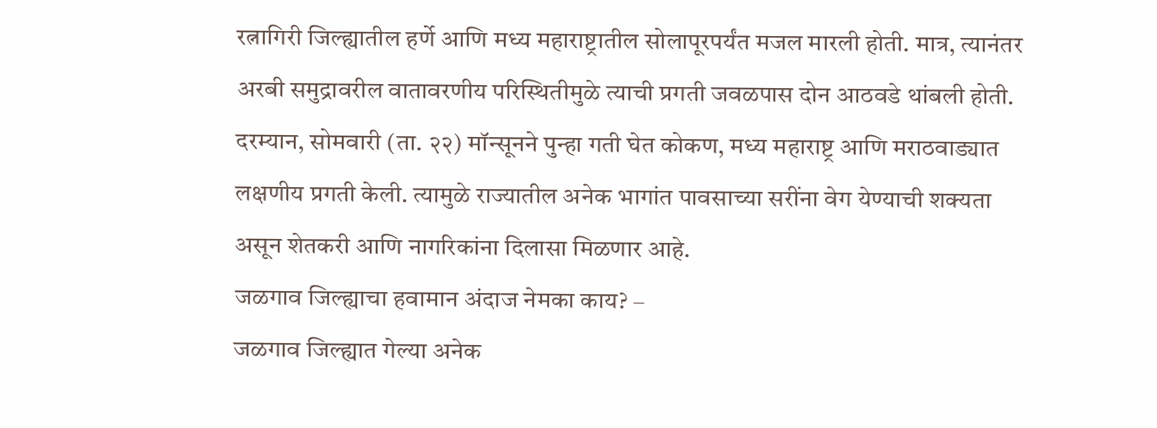रत्नागिरी जिल्ह्यातील हर्णे आणि मध्य महाराष्ट्रातील सोलापूरपर्यंत मजल मारली होती. मात्र, त्यानंतर अरबी समुद्रावरील वातावरणीय परिस्थितीमुळे त्याची प्रगती जवळपास दोन आठवडे थांबली होती.
दरम्यान, सोमवारी (ता. २२) मॉन्सूनने पुन्हा गती घेत कोकण, मध्य महाराष्ट्र आणि मराठवाड्यात लक्षणीय प्रगती केली. त्यामुळे राज्यातील अनेक भागांत पावसाच्या सरींना वेग येण्याची शक्यता असून शेतकरी आणि नागरिकांना दिलासा मिळणार आहे.
जळगाव जिल्ह्याचा हवामान अंदाज नेमका काय? –
जळगाव जिल्ह्यात गेल्या अनेक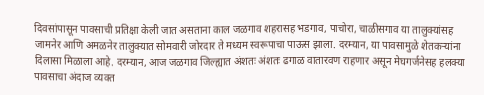दिवसांपासून पावसाची प्रतिक्षा केली जात असताना काल जळगाव शहरासह भडगाव, पाचोरा, चाळीसगाव या तालुक्यांसह जामनेर आणि अमळनेर तालुक्यात सोमवारी जोरदार ते मध्यम स्वरूपाचा पाऊस झाला. दरम्यान, या पावसामुळे शेतकऱ्यांना दिलासा मिळाला आहे. दरम्यान, आज जळगाव जिल्ह्यात अंशतः अंशतः ढगाळ वातारवण राहणार असून मेघगर्जनेसह हलक्या पावसाचा अंदाज व्यक्त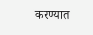करण्यात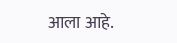आला आहे.